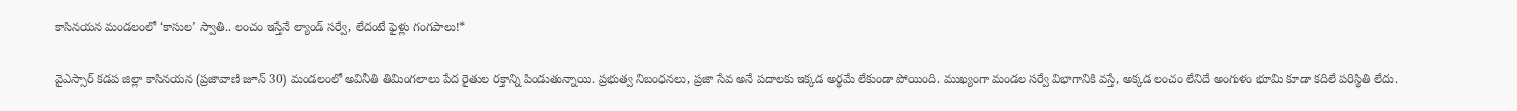కాసినయన మండలంలో ‘కాసుల’ స్వాతి.. లంచం ఇస్తేనే ల్యాండ్ సర్వే, లేదంటే ఫైళ్లు గంగపాలు!*

వైఎస్సార్ కడప జిల్లా కాసినయన (ప్రజావాణి జూన్ 30) మండలంలో అవినీతి తిమింగలాలు పేద రైతుల రక్తాన్ని పిండుతున్నాయి. ప్రభుత్వ నిబంధనలు, ప్రజా సేవ అనే పదాలకు ఇక్కడ అర్థమే లేకుండా పోయింది. ముఖ్యంగా మండల సర్వే విభాగానికి వస్తే, అక్కడ లంచం లేనిదే అంగుళం భూమి కూడా కదిలే పరిస్థితి లేదు.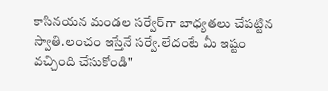కాసినయన మండల సర్వేర్‌గా బాధ్యతలు చేపట్టిన స్వాతి.లంచం ఇస్తేనే సర్వే.లేదంటే మీ ఇష్టం వచ్చింది చేసుకోండి"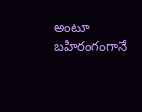అంటూ బహిరంగంగానే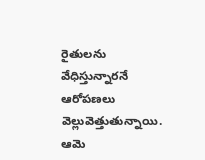రైతులను వేధిస్తున్నారనే ఆరోపణలు వెల్లువెత్తుతున్నాయి. ఆమె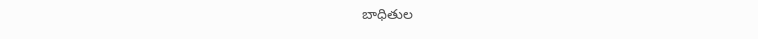బాధితుల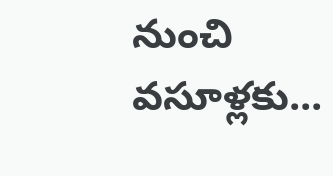నుంచి వసూళ్లకు...